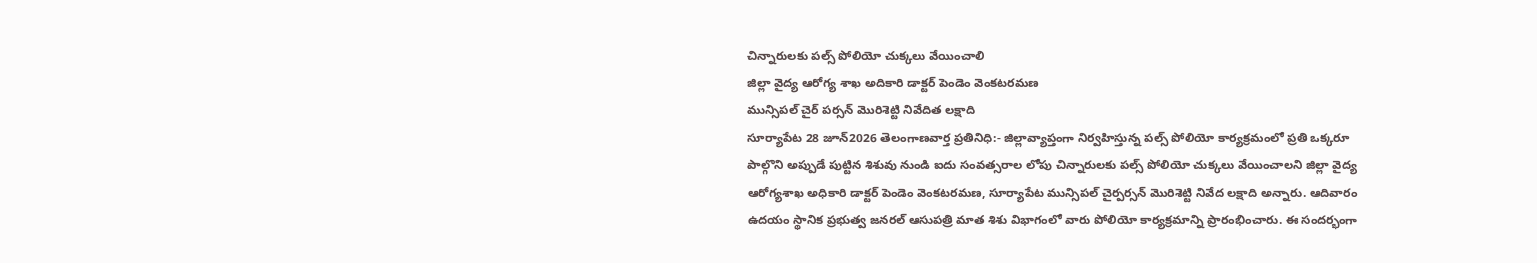చిన్నారులకు పల్స్ పోలియో చుక్కలు వేయించాలి
జిల్లా వైద్య ఆరోగ్య శాఖ అదికారి డాక్టర్ పెండెం వెంకటరమణ
మున్సిపల్ చైర్ పర్సన్ మొరిశెట్టి నివేదిత లక్షాది
సూర్యాపేట 28 జూన్2026 తెలంగాణవార్త ప్రతినిధి:- జిల్లావ్యాప్తంగా నిర్వహిస్తున్న పల్స్ పోలియో కార్యక్రమంలో ప్రతి ఒక్కరూ పాల్గొని అప్పుడే పుట్టిన శిశువు నుండి ఐదు సంవత్సరాల లోపు చిన్నారులకు పల్స్ పోలియో చుక్కలు వేయించాలని జిల్లా వైద్య ఆరోగ్యశాఖ అధికారి డాక్టర్ పెండెం వెంకటరమణ, సూర్యాపేట మున్సిపల్ చైర్పర్సన్ మొరిశెట్టి నివేద లక్షాది అన్నారు. ఆదివారం ఉదయం స్థానిక ప్రభుత్వ జనరల్ ఆసుపత్రి మాత శిశు విభాగంలో వారు పోలియో కార్యక్రమాన్ని ప్రారంభించారు. ఈ సందర్భంగా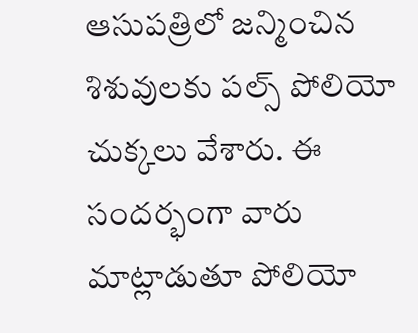ఆసుపత్రిలో జన్మించిన శిశువులకు పల్స్ పోలియో చుక్కలు వేశారు. ఈ సందర్భంగా వారు మాట్లాడుతూ పోలియో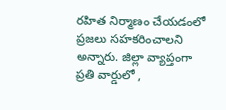రహిత నిర్మాణం చేయడంలో ప్రజలు సహకరించాలని అన్నారు. జిల్లా వ్యాప్తంగా ప్రతి వార్డులో ,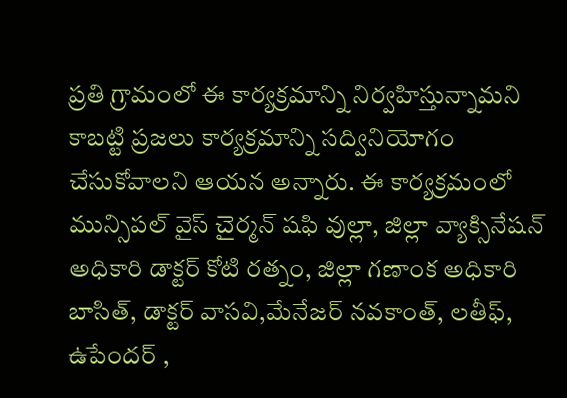ప్రతి గ్రామంలో ఈ కార్యక్రమాన్ని నిర్వహిస్తున్నామని కాబట్టి ప్రజలు కార్యక్రమాన్ని సద్వినియోగం చేసుకోవాలని ఆయన అన్నారు. ఈ కార్యక్రమంలో మున్సిపల్ వైస్ చైర్మన్ షఫి వుల్లా, జిల్లా వ్యాక్సినేషన్ అధికారి డాక్టర్ కోటి రత్నం, జిల్లా గణాంక అధికారి బాసిత్, డాక్టర్ వాసవి,మేనేజర్ నవకాంత్, లతీఫ్, ఉపేందర్ ,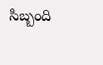సిబ్బంది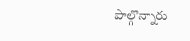పాల్గొన్నారు